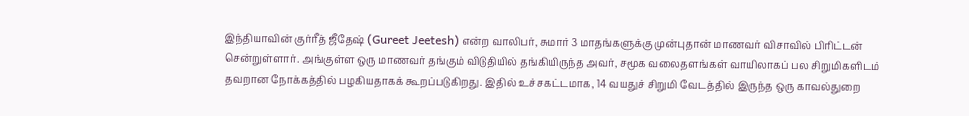இந்தியாவின் குர்ரீத் ஜீதேஷ் (Gureet Jeetesh) என்ற வாலிபர், சுமார் 3 மாதங்களுக்கு முன்புதான் மாணவர் விசாவில் பிரிட்டன் சென்றுள்ளார். அங்குள்ள ஒரு மாணவர் தங்கும் விடுதியில் தங்கியிருந்த அவர், சமூக வலைதளங்கள் வாயிலாகப் பல சிறுமிகளிடம் தவறான நோக்கத்தில் பழகியதாகக் கூறப்படுகிறது. இதில் உச்சகட்டமாக, 14 வயதுச் சிறுமி வேடத்தில் இருந்த ஒரு காவல்துறை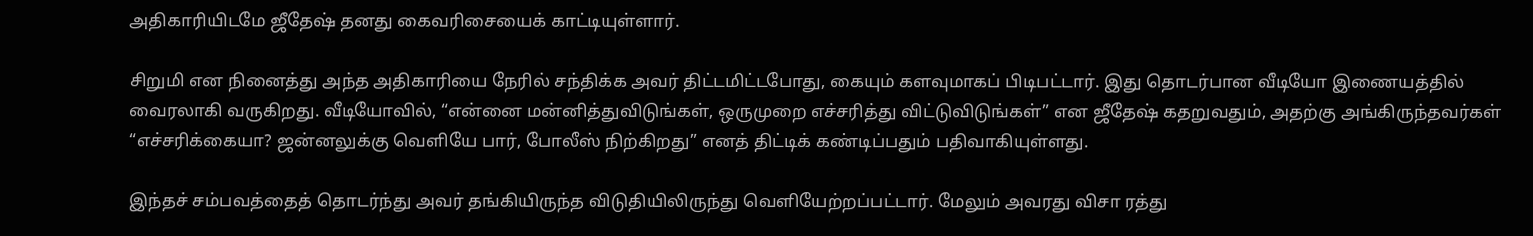அதிகாரியிடமே ஜீதேஷ் தனது கைவரிசையைக் காட்டியுள்ளார்.

சிறுமி என நினைத்து அந்த அதிகாரியை நேரில் சந்திக்க அவர் திட்டமிட்டபோது, கையும் களவுமாகப் பிடிபட்டார். இது தொடர்பான வீடியோ இணையத்தில் வைரலாகி வருகிறது. வீடியோவில், “என்னை மன்னித்துவிடுங்கள், ஒருமுறை எச்சரித்து விட்டுவிடுங்கள்” என ஜீதேஷ் கதறுவதும், அதற்கு அங்கிருந்தவர்கள் “எச்சரிக்கையா? ஜன்னலுக்கு வெளியே பார், போலீஸ் நிற்கிறது” எனத் திட்டிக் கண்டிப்பதும் பதிவாகியுள்ளது.

இந்தச் சம்பவத்தைத் தொடர்ந்து அவர் தங்கியிருந்த விடுதியிலிருந்து வெளியேற்றப்பட்டார். மேலும் அவரது விசா ரத்து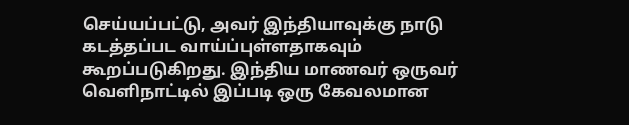செய்யப்பட்டு, அவர் இந்தியாவுக்கு நாடு கடத்தப்பட வாய்ப்புள்ளதாகவும் கூறப்படுகிறது. இந்திய மாணவர் ஒருவர் வெளிநாட்டில் இப்படி ஒரு கேவலமான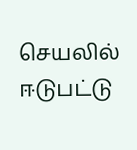செயலில் ஈடுபட்டு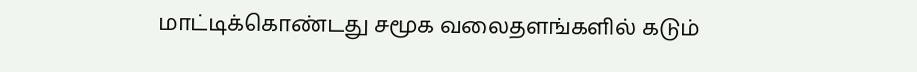மாட்டிக்கொண்டது சமூக வலைதளங்களில் கடும்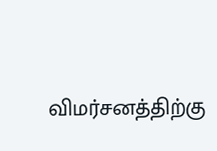விமர்சனத்திற்கு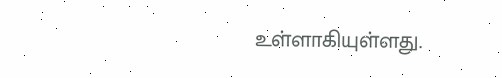உள்ளாகியுள்ளது.